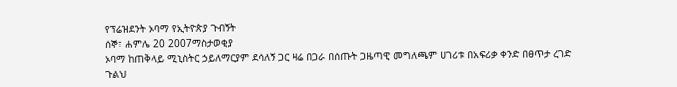የፕሬዝደንት ኦባማ የኢትዮጵያ ጉብኝት
ሰኞ፣ ሐምሌ 20 2007ማስታወቂያ
ኦባማ ከጠቅላይ ሚኒስትር ኃይለማርያም ደሳለኝ ጋር ዛሬ በጋራ በሰጡት ጋዜጣዊ መግለጫም ሀገሪቱ በአፍሪቃ ቀንድ በፀጥታ ረገድ ጉልህ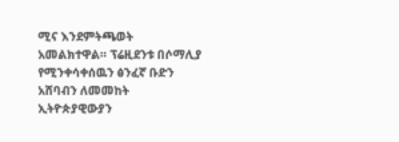ሚና እንደምትጫወት አመልክተዋል። ፕሬዚደንቱ በሶማሊያ የሚንቀሳቀሰዉን ፅንፈኛ ቡድን አሸባብን ለመመከት ኢትዮጵያዊውያን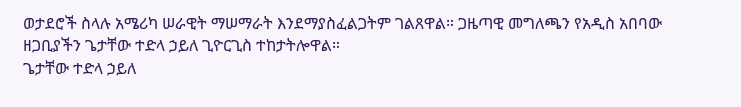ወታደሮች ስላሉ አሜሪካ ሠራዊት ማሠማራት እንደማያስፈልጋትም ገልጸዋል። ጋዜጣዊ መግለጫን የአዲስ አበባው ዘጋቢያችን ጌታቸው ተድላ ኃይለ ጊዮርጊስ ተከታትሎዋል።
ጌታቸው ተድላ ኃይለ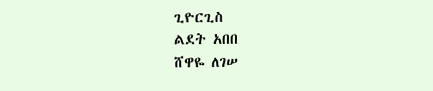ጊዮርጊስ
ልደት አበበ
ሸዋዬ ለገሠ